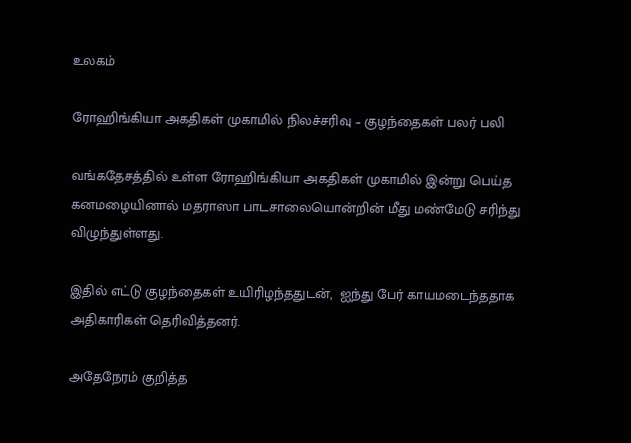உலகம்

ரோஹிங்கியா அகதிகள் முகாமில் நிலச்சரிவு – குழந்தைகள் பலர் பலி

வங்கதேசத்தில் உள்ள ரோஹிங்கியா அகதிகள் முகாமில் இன்று பெய்த கனமழையினால் மதராஸா பாடசாலையொன்றின் மீது மண்மேடு சரிந்து விழுந்துள்ளது.

இதில் எட்டு குழந்தைகள் உயிரிழந்ததுடன்,  ஐந்து பேர் காயமடைந்ததாக அதிகாரிகள் தெரிவித்தனர்.

அதேநேரம் குறித்த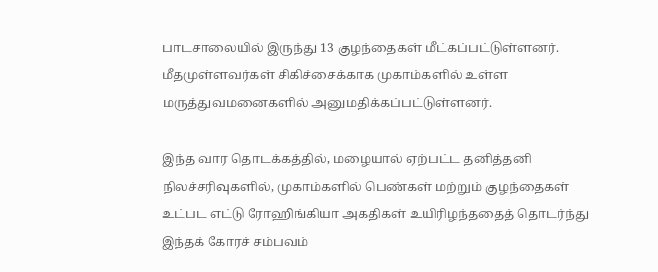பாடசாலையில் இருந்து 13 குழந்தைகள் மீட்கப்பட்டுள்ளனர். மீதமுள்ளவர்கள் சிகிச்சைக்காக முகாம்களில் உள்ள மருத்துவமனைகளில் அனுமதிக்கப்பட்டுள்ளனர்.

இந்த வார தொடக்கத்தில், மழையால் ஏற்பட்ட தனித்தனி நிலச்சரிவுகளில், முகாம்களில் பெண்கள் மற்றும் குழந்தைகள் உட்பட எட்டு ரோஹிங்கியா அகதிகள் உயிரிழந்ததைத் தொடர்ந்து இந்தக் கோரச் சம்பவம்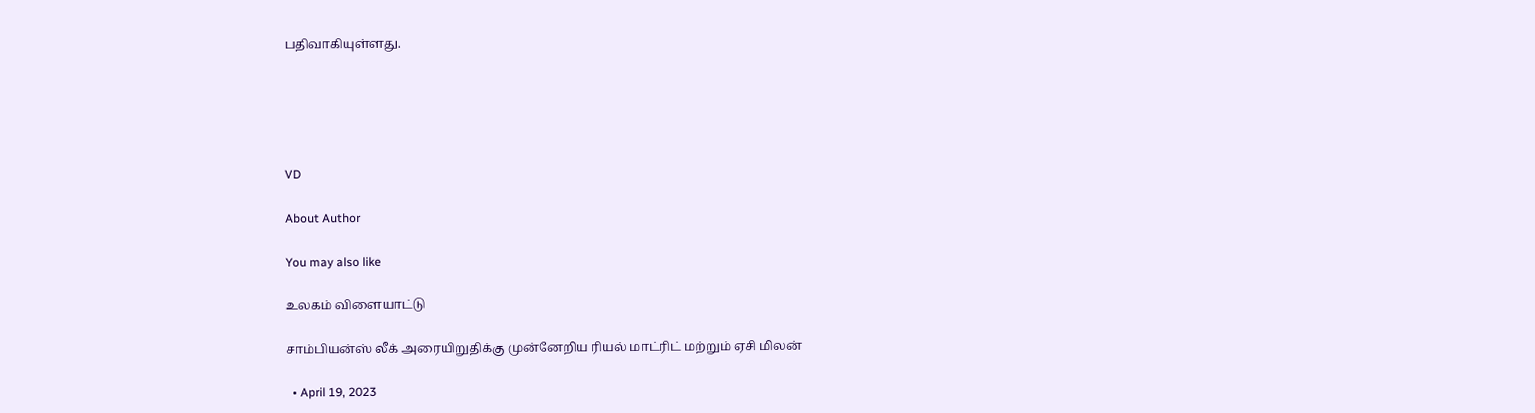பதிவாகியுள்ளது.





VD

About Author

You may also like

உலகம் விளையாட்டு

சாம்பியன்ஸ் லீக் அரையிறுதிக்கு முன்னேறிய ரியல் மாட்ரிட் மற்றும் ஏசி மிலன்

  • April 19, 2023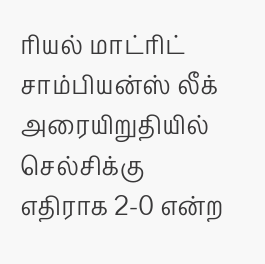ரியல் மாட்ரிட் சாம்பியன்ஸ் லீக் அரையிறுதியில் செல்சிக்கு எதிராக 2-0 என்ற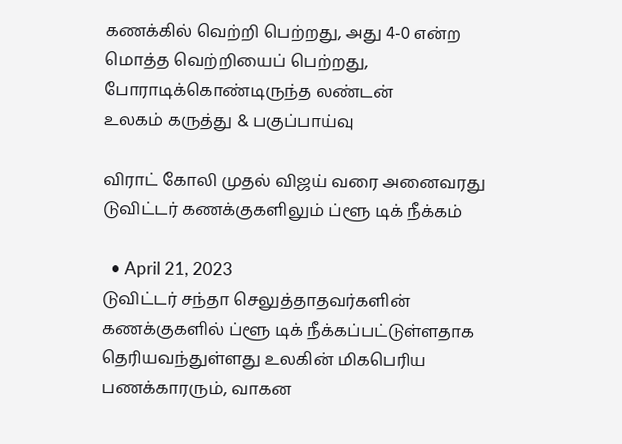கணக்கில் வெற்றி பெற்றது, அது 4-0 என்ற மொத்த வெற்றியைப் பெற்றது, போராடிக்கொண்டிருந்த லண்டன்
உலகம் கருத்து & பகுப்பாய்வு

விராட் கோலி முதல் விஜய் வரை அனைவரது டுவிட்டர் கணக்குகளிலும் ப்ளூ டிக் நீக்கம்

  • April 21, 2023
டுவிட்டர் சந்தா செலுத்தாதவர்களின் கணக்குகளில் ப்ளூ டிக் நீக்கப்பட்டுள்ளதாக தெரியவந்துள்ளது உலகின் மிகபெரிய பணக்காரரும், வாகன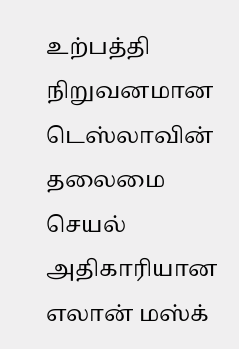உற்பத்தி நிறுவனமான டெஸ்லாவின் தலைமை செயல் அதிகாரியான எலான் மஸ்க்